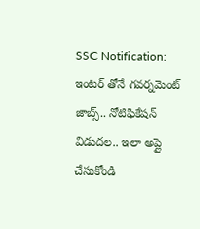SSC Notification: ఇంటర్ తోనే గవర్నమెంట్ జాబ్స్.. నోటిఫికేషన్ విడుదల.. ఇలా అప్లై చేసుకోండి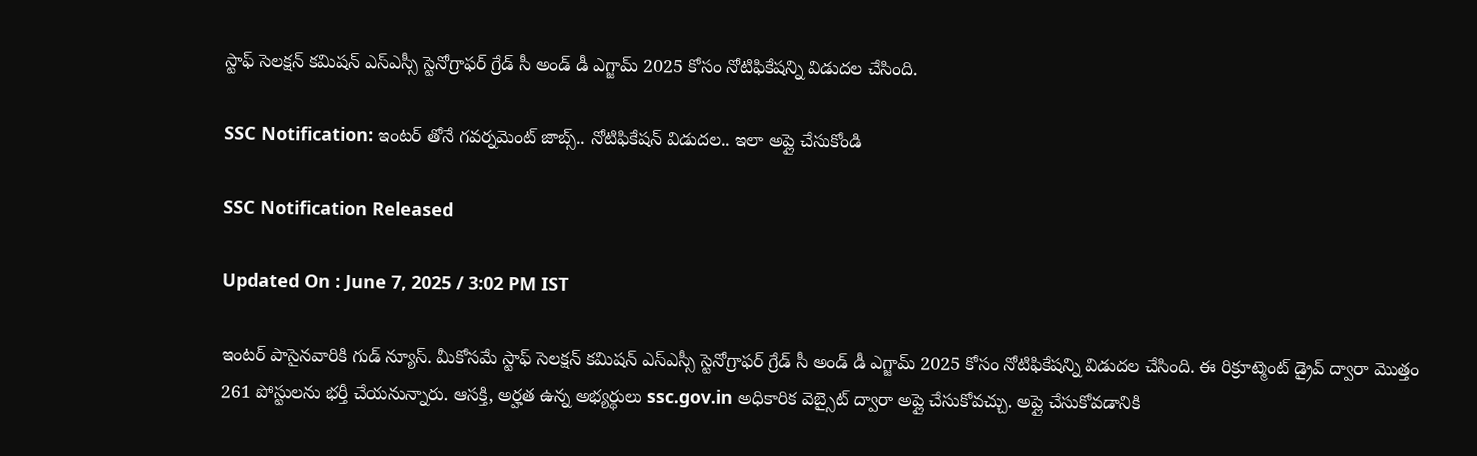స్టాఫ్ సెలక్షన్ కమిషన్ ఎస్ఎస్సీ స్టెనోగ్రాఫర్ గ్రేడ్ సీ అండ్ డీ ఎగ్జామ్ 2025 కోసం నోటిఫికేషన్ని విడుదల చేసింది.

SSC Notification: ఇంటర్ తోనే గవర్నమెంట్ జాబ్స్.. నోటిఫికేషన్ విడుదల.. ఇలా అప్లై చేసుకోండి

SSC Notification Released

Updated On : June 7, 2025 / 3:02 PM IST

ఇంటర్ పాసైనవారికి గుడ్ న్యూస్. మీకోసమే స్టాఫ్ సెలక్షన్ కమిషన్ ఎస్ఎస్సీ స్టెనోగ్రాఫర్ గ్రేడ్ సీ అండ్ డీ ఎగ్జామ్ 2025 కోసం నోటిఫికేషన్ని విడుదల చేసింది. ఈ రిక్రూట్మెంట్ డ్రైవ్ ద్వారా మొత్తం 261 పోస్టులను భర్తీ చేయనున్నారు. ఆసక్తి, అర్హత ఉన్న అభ్యర్థులు ssc.gov.in అధికారిక వెబ్సైట్ ద్వారా అప్లై చేసుకోవచ్చు. అప్లై చేసుకోవడానికి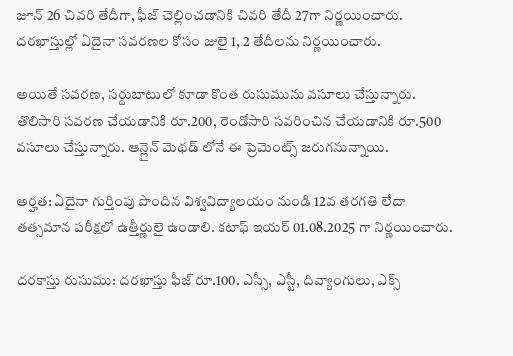జూన్ 26 చివరి తేదీగా, ఫీజ్ చెల్లించడానికి చివరి తేదీ 27గా నిర్ణయించారు. దరఖాస్తుల్లో ఏదైనా సవరణల కోసం జులై 1, 2 తేదీలను నిర్ణయించారు.

అయితే సవరణ, సర్దుబాటులో కూడా కొంత రుసుమును వసూలు చేస్తున్నారు. తొలిసారి సవరణ చేయడానికి రూ.200, రెండోసారి సవరించిన చేయడానికి రూ.500 వసూలు చేస్తున్నారు. ఆన్లైన్ మెథడ్ లోనే ఈ ప్రెమెంట్స్ జరుగనున్నాయి.

అర్హత: ఏదైనా గుర్తింపు పొందిన విశ్వవిద్యాలయం నుండి 12వ తరగతి లేదా తత్సమాన పరీక్షలో ఉత్తీర్ణులై ఉండాలి. కటాఫ్ ఇయర్ 01.08.2025 గా నిర్ణయించారు.

దరకాస్తు రుసుము: దరఖాస్తు ఫీజ్ రూ.100. ఎస్సీ, ఎస్టీ, దివ్యాంగులు, ఎక్స్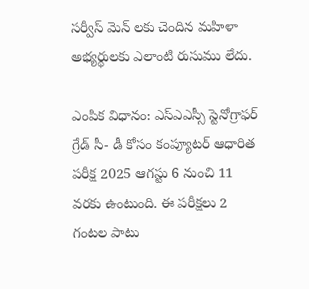సర్వీస్ మెన్ లకు చెందిన మహిళా అభ్యర్థులకు ఎలాంటి రుసుము లేదు.

ఎంపిక విధానం: ఎస్ఎఎస్సీ స్టెనోగ్రాఫర్ గ్రేడ్ సీ- డీ కోసం కంప్యూటర్ ఆధారిత పరీక్ష 2025 ఆగస్టు 6 నుంచి 11 వరకు ఉంటుంది. ఈ పరీక్షలు 2 గంటల పాటు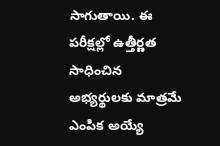సాగుతాయి. ఈ పరీక్షల్లో ఉత్తీర్ణత సాధించిన అభ్యర్థులకు మాత్రమే ఎంపిక అయ్యే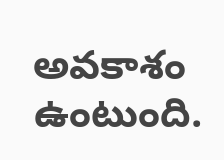అవకాశం ఉంటుంది.